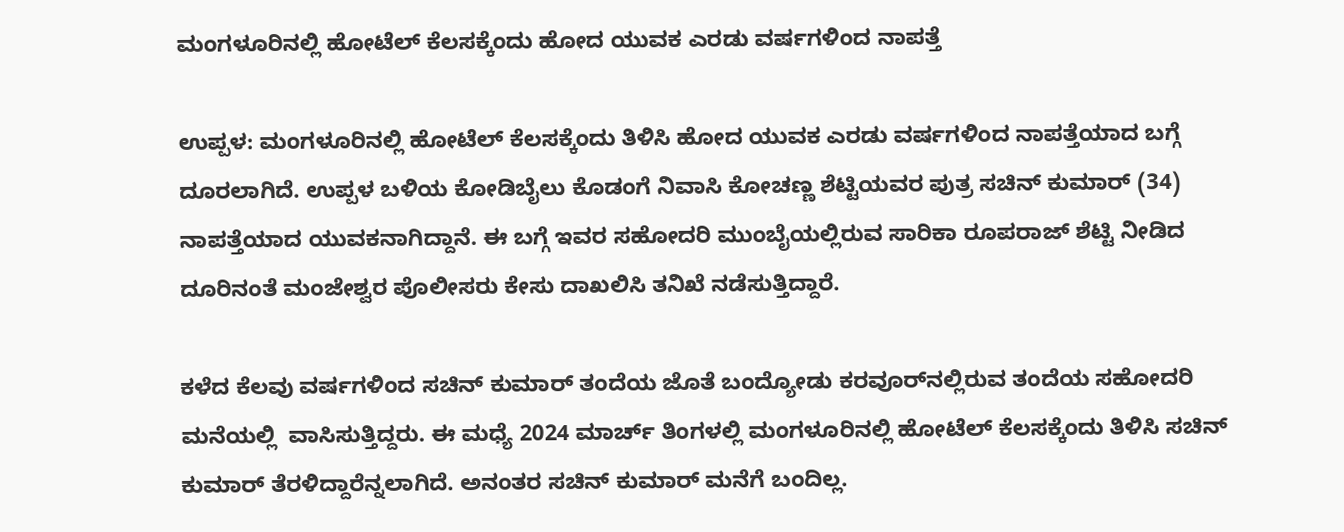ಮಂಗಳೂರಿನಲ್ಲಿ ಹೋಟೆಲ್ ಕೆಲಸಕ್ಕೆಂದು ಹೋದ ಯುವಕ ಎರಡು ವರ್ಷಗಳಿಂದ ನಾಪತ್ತೆ

ಉಪ್ಪಳ: ಮಂಗಳೂರಿನಲ್ಲಿ ಹೋಟೆಲ್ ಕೆಲಸಕ್ಕೆಂದು ತಿಳಿಸಿ ಹೋದ ಯುವಕ ಎರಡು ವರ್ಷಗಳಿಂದ ನಾಪತ್ತೆಯಾದ ಬಗ್ಗೆ ದೂರಲಾಗಿದೆ. ಉಪ್ಪಳ ಬಳಿಯ ಕೋಡಿಬೈಲು ಕೊಡಂಗೆ ನಿವಾಸಿ ಕೋಚಣ್ಣ ಶೆಟ್ಟಿಯವರ ಪುತ್ರ ಸಚಿನ್ ಕುಮಾರ್ (34) ನಾಪತ್ತೆಯಾದ ಯುವಕನಾಗಿದ್ದಾನೆ. ಈ ಬಗ್ಗೆ ಇವರ ಸಹೋದರಿ ಮುಂಬೈಯಲ್ಲಿರುವ ಸಾರಿಕಾ ರೂಪರಾಜ್ ಶೆಟ್ಟಿ ನೀಡಿದ ದೂರಿನಂತೆ ಮಂಜೇಶ್ವರ ಪೊಲೀಸರು ಕೇಸು ದಾಖಲಿಸಿ ತನಿಖೆ ನಡೆಸುತ್ತಿದ್ದಾರೆ.

ಕಳೆದ ಕೆಲವು ವರ್ಷಗಳಿಂದ ಸಚಿನ್ ಕುಮಾರ್ ತಂದೆಯ ಜೊತೆ ಬಂದ್ಯೋಡು ಕರವೂರ್‌ನಲ್ಲಿರುವ ತಂದೆಯ ಸಹೋದರಿ ಮನೆಯಲ್ಲಿ  ವಾಸಿಸುತ್ತಿದ್ದರು. ಈ ಮಧ್ಯೆ 2024 ಮಾರ್ಚ್ ತಿಂಗಳಲ್ಲಿ ಮಂಗಳೂರಿನಲ್ಲಿ ಹೋಟೆಲ್ ಕೆಲಸಕ್ಕೆಂದು ತಿಳಿಸಿ ಸಚಿನ್ ಕುಮಾರ್ ತೆರಳಿದ್ದಾರೆನ್ನಲಾಗಿದೆ. ಅನಂತರ ಸಚಿನ್ ಕುಮಾರ್ ಮನೆಗೆ ಬಂದಿಲ್ಲ.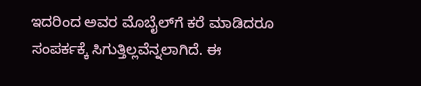ಇದರಿಂದ ಅವರ ಮೊಬೈಲ್‌ಗೆ ಕರೆ ಮಾಡಿದರೂ ಸಂಪರ್ಕಕ್ಕೆ ಸಿಗುತ್ತಿಲ್ಲವೆನ್ನಲಾಗಿದೆ. ಈ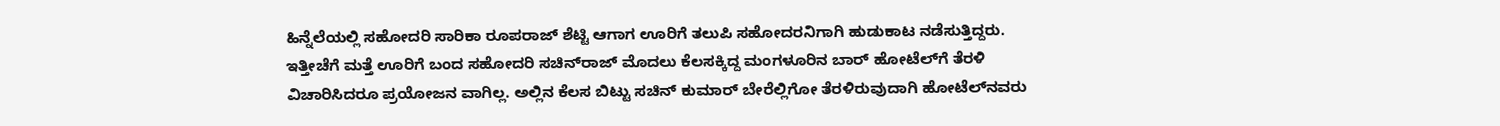ಹಿನ್ನೆಲೆಯಲ್ಲಿ ಸಹೋದರಿ ಸಾರಿಕಾ ರೂಪರಾಜ್ ಶೆಟ್ಟಿ ಆಗಾಗ ಊರಿಗೆ ತಲುಪಿ ಸಹೋದರನಿಗಾಗಿ ಹುಡುಕಾಟ ನಡೆಸುತ್ತಿದ್ದರು. ಇತ್ತೀಚೆಗೆ ಮತ್ತೆ ಊರಿಗೆ ಬಂದ ಸಹೋದರಿ ಸಚಿನ್‌ರಾಜ್ ಮೊದಲು ಕೆಲಸಕ್ಕಿದ್ದ ಮಂಗಳೂರಿನ ಬಾರ್ ಹೋಟೆಲ್‌ಗೆ ತೆರಳಿ ವಿಚಾರಿಸಿದರೂ ಪ್ರಯೋಜನ ವಾಗಿಲ್ಲ. ಅಲ್ಲಿನ ಕೆಲಸ ಬಿಟ್ಟು ಸಚಿನ್ ಕುಮಾರ್ ಬೇರೆಲ್ಲಿಗೋ ತೆರಳಿರುವುದಾಗಿ ಹೋಟೆಲ್‌ನವರು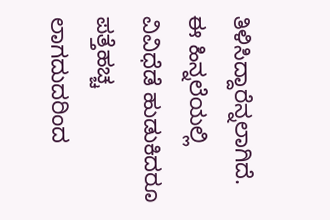ತಿಳಿಸಿದ್ದಾರೆನ್ನಲಾಗಿದೆ. ಈ ಹಿನ್ನಲೆಯಲ್ಲಿ ವಿವಿಧೆಡೆ ಹುಡುಕಿದರೂ ಪತ್ತೆಹಚ್ಚ ಲಾಗದುದರಿಂದ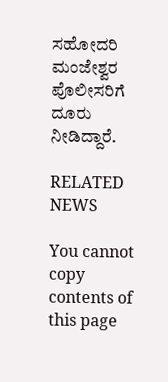ಸಹೋದರಿ ಮಂಜೇಶ್ವರ ಪೊಲೀಸರಿಗೆ ದೂರು ನೀಡಿದ್ದಾರೆ.

RELATED NEWS

You cannot copy contents of this page